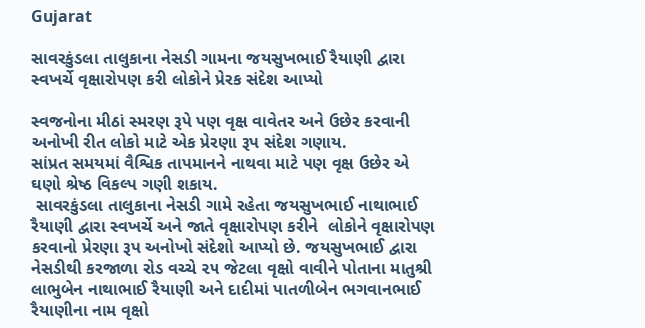Gujarat

સાવરકુંડલા તાલુકાના નેસડી ગામના જયસુખભાઈ રૈયાણી દ્વારા સ્વખર્ચે વૃક્ષારોપણ કરી લોકોને પ્રેરક સંદેશ આપ્યો

સ્વજનોના મીઠાં સ્મરણ રૂપે પણ વૃક્ષ વાવેતર અને ઉછેર કરવાની અનોખી રીત લોકો માટે એક પ્રેરણા રૂપ સંદેશ ગણાય.
સાંપ્રત સમયમાં વૈશ્વિક તાપમાનને નાથવા માટે પણ વૃક્ષ ઉછેર એ ઘણો શ્રેષ્ઠ વિકલ્પ ગણી શકાય.
 સાવરકુંડલા તાલુકાના નેસડી ગામે રહેતા જયસુખભાઈ નાથાભાઈ રૈયાણી દ્વારા સ્વખર્ચે અને જાતે વૃક્ષારોપણ કરીને  લોકોને વૃક્ષારોપણ કરવાનો પ્રેરણા રૂપ અનોખો સંદેશો આપ્યો છે. જયસુખભાઈ દ્વારા નેસડીથી કરજાળા રોડ વચ્ચે ૨૫ જેટલા વૃક્ષો વાવીને પોતાના માતુશ્રી લાભુબેન નાથાભાઈ રૈયાણી અને દાદીમાં પાતળીબેન ભગવાનભાઈ રૈયાણીના નામ વૃક્ષો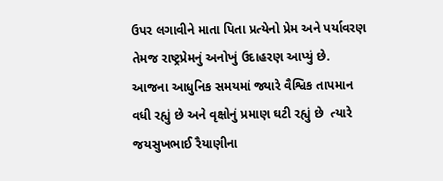ઉપર લગાવીને માતા પિતા પ્રત્યેનો પ્રેમ અને પર્યાવરણ તેમજ રાષ્ટ્રપ્રેમનું અનોખું ઉદાહરણ આપ્યું છે.
આજના આધુનિક સમયમાં જ્યારે વૈશ્વિક તાપમાન વધી રહ્યું છે અને વૃક્ષોનું પ્રમાણ ઘટી રહ્યું છે  ત્યારે જયસુખભાઈ રૈયાણીના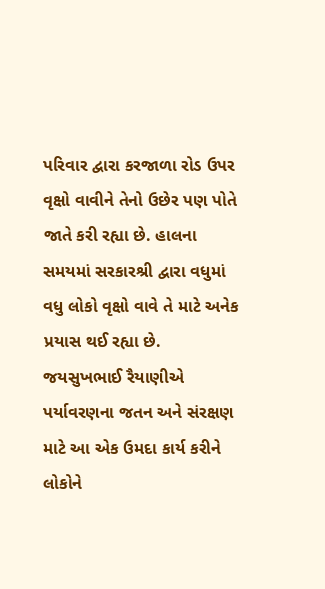પરિવાર દ્વારા કરજાળા રોડ ઉપર વૃક્ષો વાવીને તેનો ઉછેર પણ પોતે જાતે કરી રહ્યા છે. હાલના સમયમાં સરકારશ્રી દ્વારા વધુમાં વધુ લોકો વૃક્ષો વાવે તે માટે અનેક પ્રયાસ થઈ રહ્યા છે. જયસુખભાઈ રૈયાણીએ પર્યાવરણના જતન અને સંરક્ષણ માટે આ એક ઉમદા કાર્ય કરીને લોકોને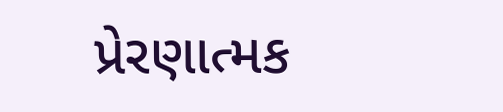પ્રેરણાત્મક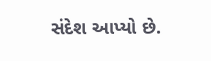સંદેશ આપ્યો છે.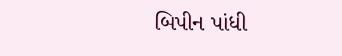બિપીન પાંધી